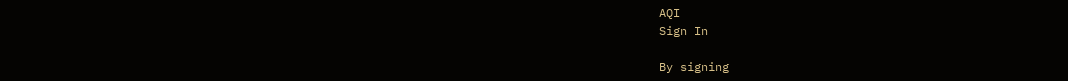AQI
Sign In

By signing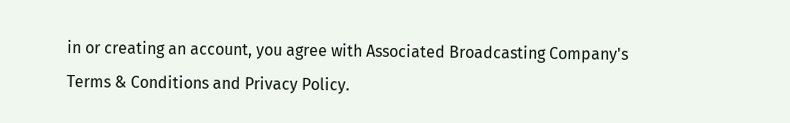in or creating an account, you agree with Associated Broadcasting Company's Terms & Conditions and Privacy Policy.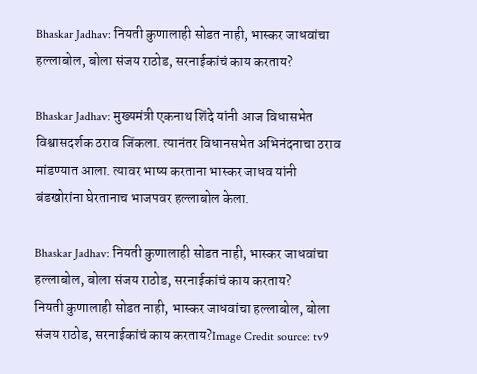Bhaskar Jadhav: नियती कुणालाही सोडत नाही, भास्कर जाधवांचा हल्लाबोल, बोला संजय राठोड, सरनाईकांचं काय करताय?

Bhaskar Jadhav: मुख्यमंत्री एकनाथ शिंदे यांनी आज विधासभेत विश्वासदर्शक ठराव जिंकला. त्यानंतर विधानसभेत अभिनंदनाचा ठराव मांडण्यात आला. त्यावर भाष्य करताना भास्कर जाधव यांनी बंडखोरांना घेरतानाच भाजपवर हल्लाबोल केला.

Bhaskar Jadhav: नियती कुणालाही सोडत नाही, भास्कर जाधवांचा हल्लाबोल, बोला संजय राठोड, सरनाईकांचं काय करताय?
नियती कुणालाही सोडत नाही, भास्कर जाधवांचा हल्लाबोल, बोला संजय राठोड, सरनाईकांचं काय करताय?Image Credit source: tv9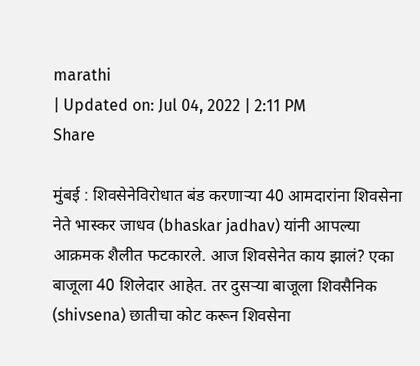marathi
| Updated on: Jul 04, 2022 | 2:11 PM
Share

मुंबई : शिवसेनेविरोधात बंड करणाऱ्या 40 आमदारांना शिवसेना नेते भास्कर जाधव (bhaskar jadhav) यांनी आपल्या आक्रमक शैलीत फटकारले. आज शिवसेनेत काय झालं? एका बाजूला 40 शिलेदार आहेत. तर दुसऱ्या बाजूला शिवसैनिक (shivsena) छातीचा कोट करून शिवसेना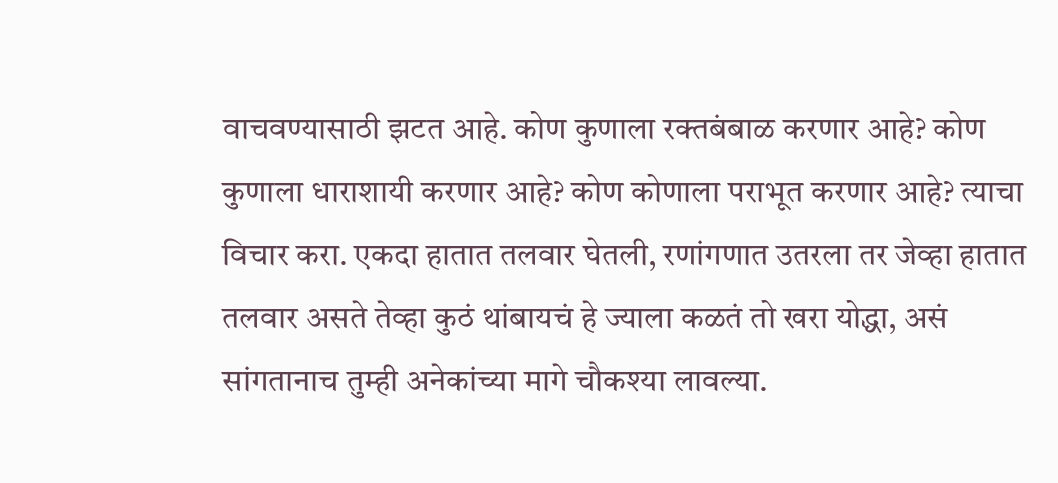वाचवण्यासाठी झटत आहे. कोण कुणाला रक्तबंबाळ करणार आहे? कोण कुणाला धाराशायी करणार आहे? कोण कोणाला पराभूत करणार आहे? त्याचा विचार करा. एकदा हातात तलवार घेतली, रणांगणात उतरला तर जेव्हा हातात तलवार असते तेव्हा कुठं थांबायचं हे ज्याला कळतं तो खरा योद्धा, असं सांगतानाच तुम्ही अनेकांच्या मागे चौकश्या लावल्या.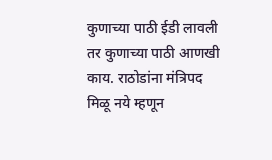कुणाच्या पाठी ईडी लावली तर कुणाच्या पाठी आणखी काय. राठोडांना मंत्रिपद मिळू नये म्हणून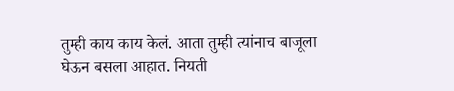तुम्ही काय काय केलं. आता तुम्ही त्यांनाच बाजूला घेऊन बसला आहात. नियती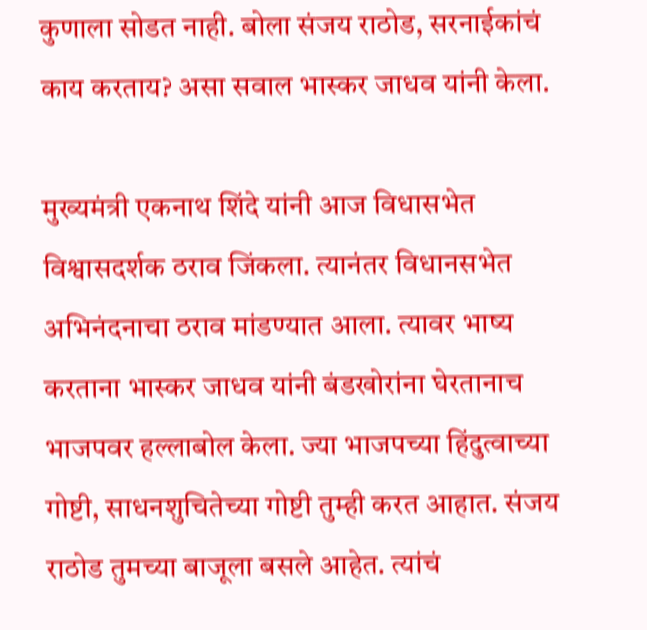कुणाला सोडत नाही. बोला संजय राठोड, सरनाईकांचं काय करताय? असा सवाल भास्कर जाधव यांनी केला.

मुख्यमंत्री एकनाथ शिंदे यांनी आज विधासभेत विश्वासदर्शक ठराव जिंकला. त्यानंतर विधानसभेत अभिनंदनाचा ठराव मांडण्यात आला. त्यावर भाष्य करताना भास्कर जाधव यांनी बंडखोरांना घेरतानाच भाजपवर हल्लाबोल केला. ज्या भाजपच्या हिंदुत्वाच्या गोष्टी, साधनशुचितेच्या गोष्टी तुम्ही करत आहात. संजय राठोड तुमच्या बाजूला बसले आहेत. त्यांचं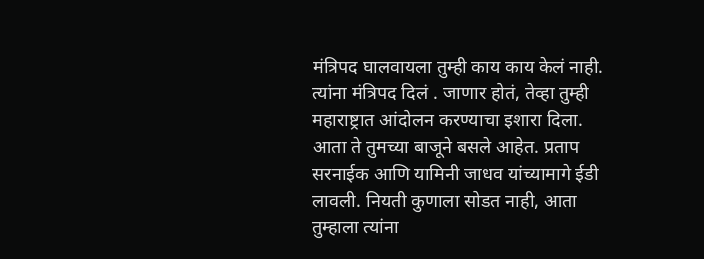मंत्रिपद घालवायला तुम्ही काय काय केलं नाही. त्यांना मंत्रिपद दिलं . जाणार होतं, तेव्हा तुम्ही महाराष्ट्रात आंदोलन करण्याचा इशारा दिला. आता ते तुमच्या बाजूने बसले आहेत. प्रताप सरनाईक आणि यामिनी जाधव यांच्यामागे ईडी लावली. नियती कुणाला सोडत नाही, आता तुम्हाला त्यांना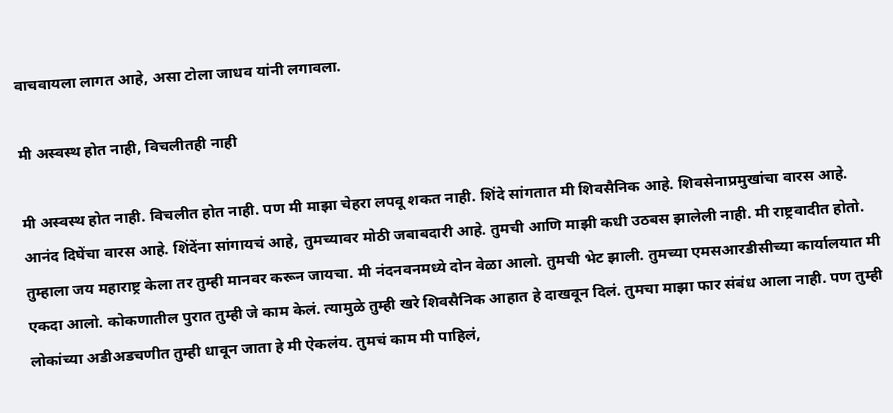वाचवायला लागत आहे, असा टोला जाधव यांनी लगावला.

मी अस्वस्थ होत नाही, विचलीतही नाही

मी अस्वस्थ होत नाही. विचलीत होत नाही. पण मी माझा चेहरा लपवू शकत नाही. शिंदे सांगतात मी शिवसैनिक आहे. शिवसेनाप्रमुखांचा वारस आहे. आनंद दिघेंचा वारस आहे. शिंदेंना सांगायचं आहे, तुमच्यावर मोठी जबाबदारी आहे. तुमची आणि माझी कधी उठबस झालेली नाही. मी राष्ट्रवादीत होतो. तुम्हाला जय महाराष्ट्र केला तर तुम्ही मानवर करून जायचा. मी नंदनवनमध्ये दोन वेळा आलो. तुमची भेट झाली. तुमच्या एमसआरडीसीच्या कार्यालयात मी एकदा आलो. कोकणातील पुरात तुम्ही जे काम केलं. त्यामुळे तुम्ही खरे शिवसैनिक आहात हे दाखवून दिलं. तुमचा माझा फार संबंध आला नाही. पण तुम्ही लोकांच्या अडीअडचणीत तुम्ही धावून जाता हे मी ऐकलंय. तुमचं काम मी पाहिलं,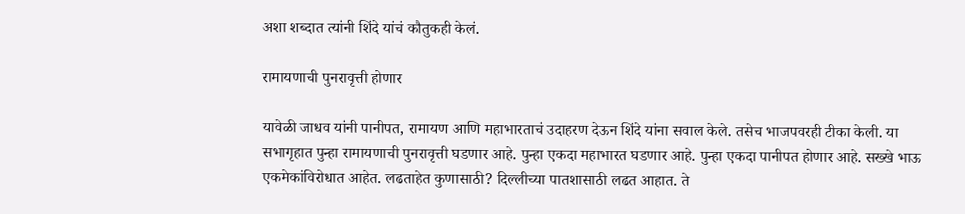अशा शब्दात त्यांनी शिंदे यांचं कौतुकही केलं.

रामायणाची पुनरावृत्ती होणार

यावेळी जाधव यांनी पानीपत, रामायण आणि महाभारताचं उदाहरण देऊन शिंदे यांना सवाल केले. तसेच भाजपवरही टीका केली. या सभागृहात पुन्हा रामायणाची पुनरावृत्ती घडणार आहे. पुन्हा एकदा महाभारत घडणार आहे. पुन्हा एकदा पानीपत होणार आहे. सख्खे भाऊ एकमेकांविरोधात आहेत. लढताहेत कुणासाठी? दिल्लीच्या पातशासाठी लढत आहात. ते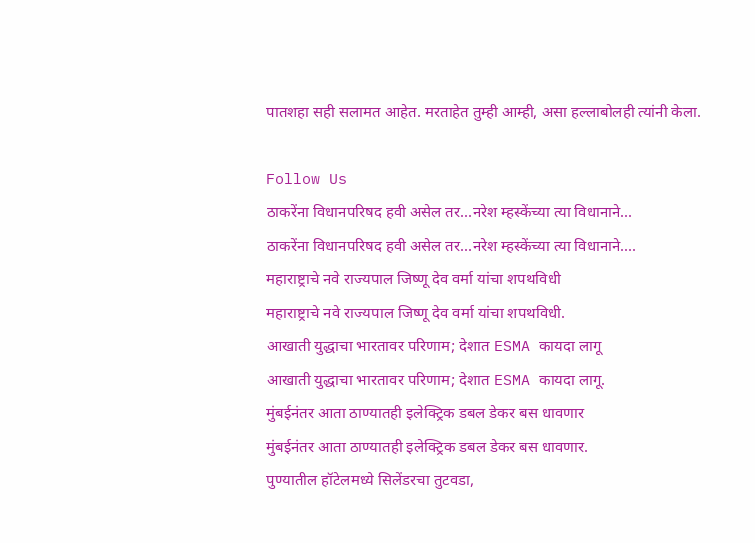पातशहा सही सलामत आहेत. मरताहेत तुम्ही आम्ही, असा हल्लाबोलही त्यांनी केला.

Follow Us
ठाकरेंना विधानपरिषद हवी असेल तर...नरेश म्हस्केंच्या त्या विधानाने...
ठाकरेंना विधानपरिषद हवी असेल तर...नरेश म्हस्केंच्या त्या विधानाने....
महाराष्ट्राचे नवे राज्यपाल जिष्णू देव वर्मा यांचा शपथविधी
महाराष्ट्राचे नवे राज्यपाल जिष्णू देव वर्मा यांचा शपथविधी.
आखाती युद्धाचा भारतावर परिणाम; देशात ESMA कायदा लागू
आखाती युद्धाचा भारतावर परिणाम; देशात ESMA कायदा लागू.
मुंबईनंतर आता ठाण्यातही इलेक्ट्रिक डबल डेकर बस धावणार
मुंबईनंतर आता ठाण्यातही इलेक्ट्रिक डबल डेकर बस धावणार.
पुण्यातील हॉटेलमध्ये सिलेंडरचा तुटवडा,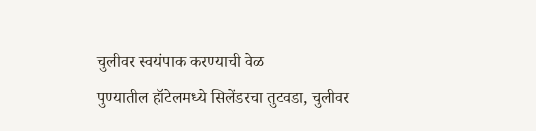चुलीवर स्वयंपाक करण्याची वेळ
पुण्यातील हॉटेलमध्ये सिलेंडरचा तुटवडा, चुलीवर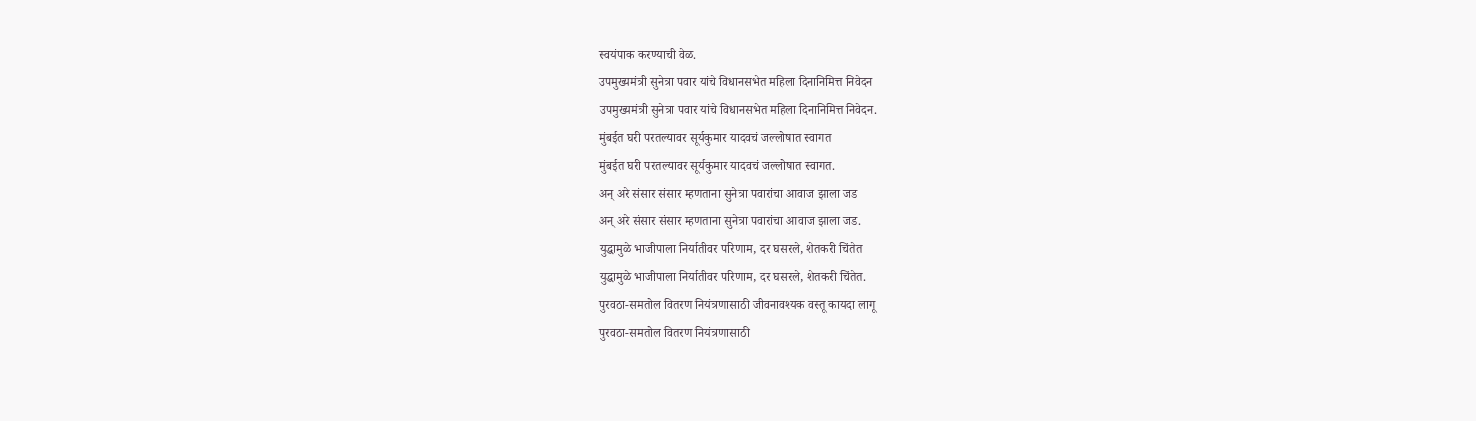स्वयंपाक करण्याची वेळ.
उपमुख्यमंत्री सुनेत्रा पवार यांचे विधानसभेत महिला दिनानिमित्त निवेदन
उपमुख्यमंत्री सुनेत्रा पवार यांचे विधानसभेत महिला दिनानिमित्त निवेदन.
मुंबईत घरी परतल्यावर सूर्यकुमार यादवचं जल्लोषात स्वागत
मुंबईत घरी परतल्यावर सूर्यकुमार यादवचं जल्लोषात स्वागत.
अन् अरे संसार संसार म्हणताना सुनेत्रा पवारांचा आवाज झाला जड
अन् अरे संसार संसार म्हणताना सुनेत्रा पवारांचा आवाज झाला जड.
युद्धामुळे भाजीपाला निर्यातीवर परिणाम, दर घसरले, शेतकरी चिंतेत
युद्धामुळे भाजीपाला निर्यातीवर परिणाम, दर घसरले, शेतकरी चिंतेत.
पुरवठा-समतोल वितरण नियंत्रणासाठी जीवनावश्यक वस्तू कायदा लागू
पुरवठा-समतोल वितरण नियंत्रणासाठी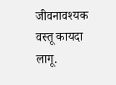जीवनावश्यक वस्तू कायदा लागू.